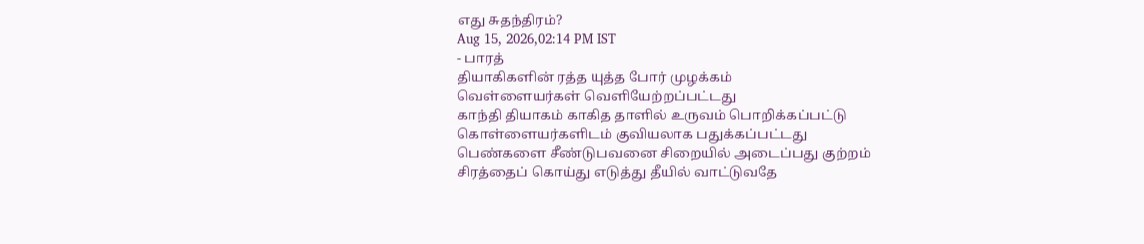எது சுதந்திரம்?
Aug 15, 2026,02:14 PM IST
- பாரத்
தியாகிகளின் ரத்த யுத்த போர் முழக்கம்
வெள்ளையர்கள் வெளியேற்றப்பட்டது
காந்தி தியாகம் காகித தாளில் உருவம் பொறிக்கப்பட்டு
கொள்ளையர்களிடம் குவியலாக பதுக்கப்பட்டது
பெண்களை சீண்டுபவனை சிறையில் அடைப்பது குற்றம்
சிரத்தைப் கொய்து எடுத்து தீயில் வாட்டுவதே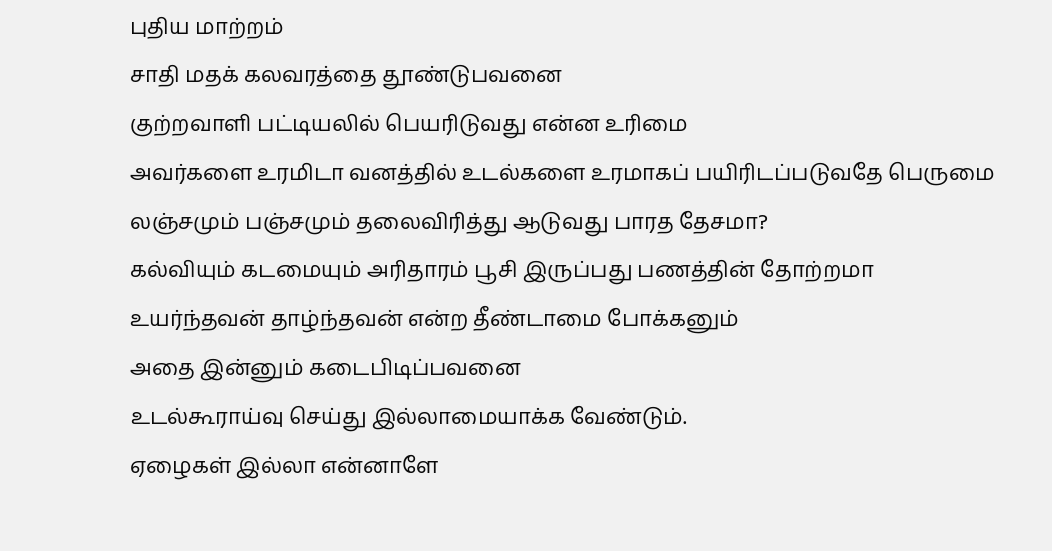புதிய மாற்றம்
சாதி மதக் கலவரத்தை தூண்டுபவனை
குற்றவாளி பட்டியலில் பெயரிடுவது என்ன உரிமை
அவர்களை உரமிடா வனத்தில் உடல்களை உரமாகப் பயிரிடப்படுவதே பெருமை
லஞ்சமும் பஞ்சமும் தலைவிரித்து ஆடுவது பாரத தேசமா?
கல்வியும் கடமையும் அரிதாரம் பூசி இருப்பது பணத்தின் தோற்றமா
உயர்ந்தவன் தாழ்ந்தவன் என்ற தீண்டாமை போக்கனும்
அதை இன்னும் கடைபிடிப்பவனை
உடல்கூராய்வு செய்து இல்லாமையாக்க வேண்டும்.
ஏழைகள் இல்லா என்னாளே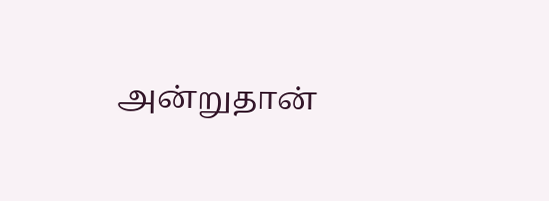அன்றுதான்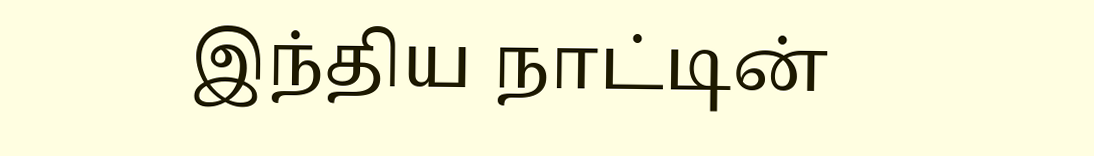இந்திய நாட்டின்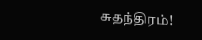சுதந்திரம்!